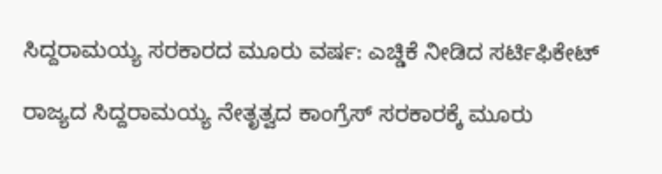ಸಿದ್ದರಾಮಯ್ಯ ಸರಕಾರದ ಮೂರು ವರ್ಷ: ಎಚ್ಡಿಕೆ ನೀಡಿದ ಸರ್ಟಿಫಿಕೇಟ್

ರಾಜ್ಯದ ಸಿದ್ದರಾಮಯ್ಯ ನೇತೃತ್ವದ ಕಾಂಗ್ರೆಸ್ ಸರಕಾರಕ್ಕೆ ಮೂರು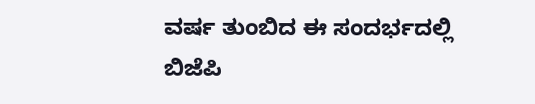ವರ್ಷ ತುಂಬಿದ ಈ ಸಂದರ್ಭದಲ್ಲಿ ಬಿಜೆಪಿ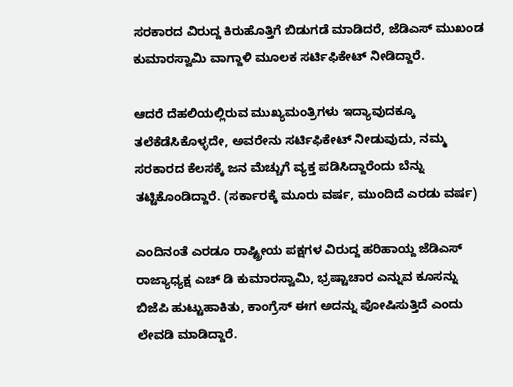ಸರಕಾರದ ವಿರುದ್ದ ಕಿರುಹೊತ್ತಿಗೆ ಬಿಡುಗಡೆ ಮಾಡಿದರೆ, ಜೆಡಿಎಸ್ ಮುಖಂಡ ಕುಮಾರಸ್ವಾಮಿ ವಾಗ್ದಾಳಿ ಮೂಲಕ ಸರ್ಟಿಫಿಕೇಟ್ ನೀಡಿದ್ದಾರೆ.

ಆದರೆ ದೆಹಲಿಯಲ್ಲಿರುವ ಮುಖ್ಯಮಂತ್ರಿಗಳು ಇದ್ಯಾವುದಕ್ಕೂ ತಲೆಕೆಡೆಸಿಕೊಳ್ಳದೇ, ಅವರೇನು ಸರ್ಟಿಫಿಕೇಟ್ ನೀಡುವುದು, ನಮ್ಮ ಸರಕಾರದ ಕೆಲಸಕ್ಕೆ ಜನ ಮೆಚ್ಚುಗೆ ವ್ಯಕ್ತ ಪಡಿಸಿದ್ದಾರೆಂದು ಬೆನ್ನು ತಟ್ಟಿಕೊಂಡಿದ್ದಾರೆ. (ಸರ್ಕಾರಕ್ಕೆ ಮೂರು ವರ್ಷ, ಮುಂದಿದೆ ಎರಡು ವರ್ಷ)

ಎಂದಿನಂತೆ ಎರಡೂ ರಾಷ್ಟ್ರೀಯ ಪಕ್ಷಗಳ ವಿರುದ್ದ ಹರಿಹಾಯ್ದ ಜೆಡಿಎಸ್ ರಾಜ್ಯಾಧ್ಯಕ್ಷ ಎಚ್ ಡಿ ಕುಮಾರಸ್ವಾಮಿ, ಭ್ರಷ್ಟಾಚಾರ ಎನ್ನುವ ಕೂಸನ್ನು ಬಿಜೆಪಿ ಹುಟ್ಟುಹಾಕಿತು, ಕಾಂಗ್ರೆಸ್ ಈಗ ಅದನ್ನು ಪೋಷಿಸುತ್ತಿದೆ ಎಂದು ಲೇವಡಿ ಮಾಡಿದ್ದಾರೆ.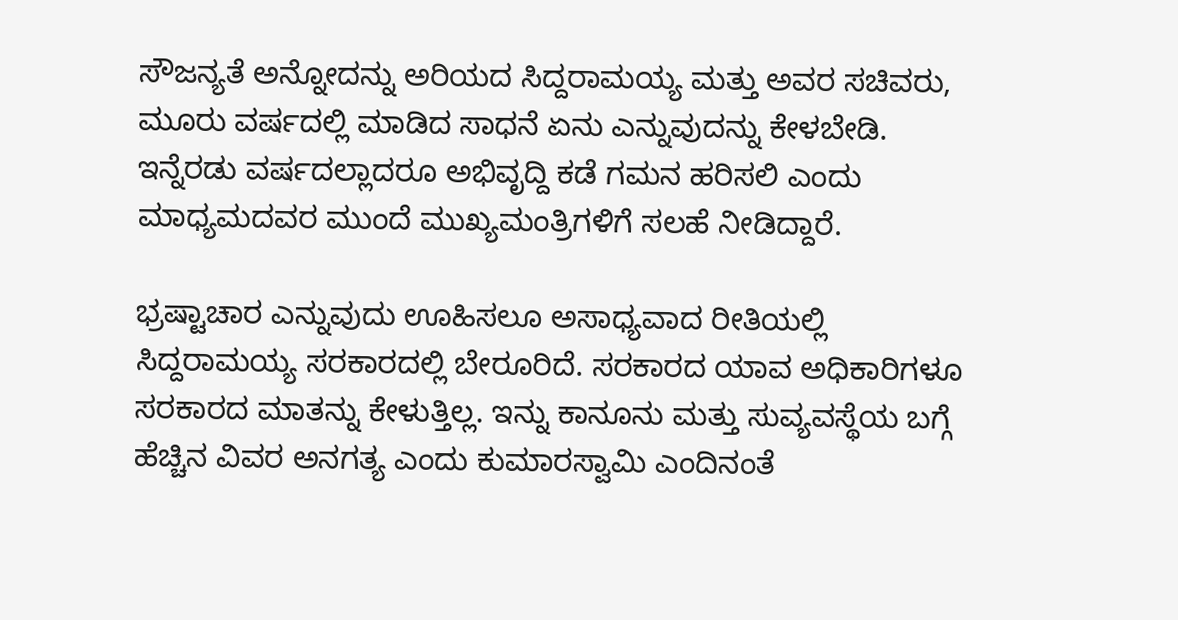ಸೌಜನ್ಯತೆ ಅನ್ನೋದನ್ನು ಅರಿಯದ ಸಿದ್ದರಾಮಯ್ಯ ಮತ್ತು ಅವರ ಸಚಿವರು, ಮೂರು ವರ್ಷದಲ್ಲಿ ಮಾಡಿದ ಸಾಧನೆ ಏನು ಎನ್ನುವುದನ್ನು ಕೇಳಬೇಡಿ. ಇನ್ನೆರಡು ವರ್ಷದಲ್ಲಾದರೂ ಅಭಿವೃದ್ದಿ ಕಡೆ ಗಮನ ಹರಿಸಲಿ ಎಂದು ಮಾಧ್ಯಮದವರ ಮುಂದೆ ಮುಖ್ಯಮಂತ್ರಿಗಳಿಗೆ ಸಲಹೆ ನೀಡಿದ್ದಾರೆ.

ಭ್ರಷ್ಟಾಚಾರ ಎನ್ನುವುದು ಊಹಿಸಲೂ ಅಸಾಧ್ಯವಾದ ರೀತಿಯಲ್ಲಿ ಸಿದ್ದರಾಮಯ್ಯ ಸರಕಾರದಲ್ಲಿ ಬೇರೂರಿದೆ. ಸರಕಾರದ ಯಾವ ಅಧಿಕಾರಿಗಳೂ ಸರಕಾರದ ಮಾತನ್ನು ಕೇಳುತ್ತಿಲ್ಲ. ಇನ್ನು ಕಾನೂನು ಮತ್ತು ಸುವ್ಯವಸ್ಥೆಯ ಬಗ್ಗೆ ಹೆಚ್ಚಿನ ವಿವರ ಅನಗತ್ಯ ಎಂದು ಕುಮಾರಸ್ವಾಮಿ ಎಂದಿನಂತೆ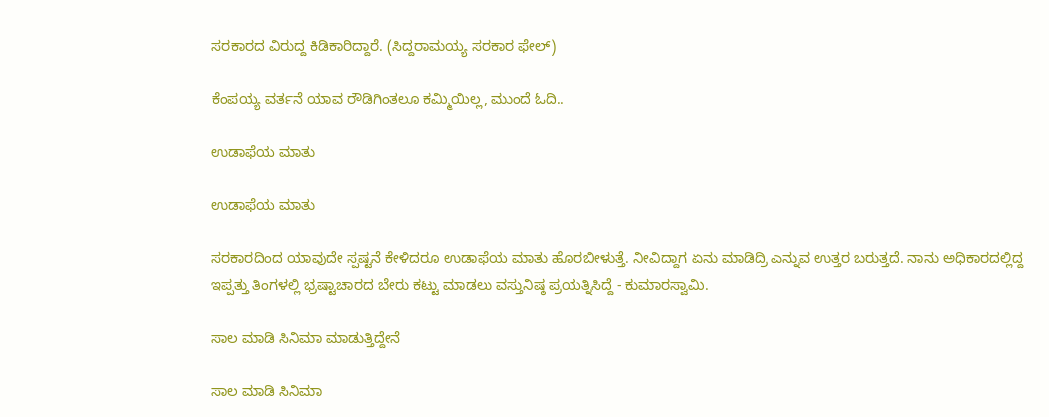ಸರಕಾರದ ವಿರುದ್ದ ಕಿಡಿಕಾರಿದ್ದಾರೆ. (ಸಿದ್ದರಾಮಯ್ಯ ಸರಕಾರ ಫೇಲ್)

ಕೆಂಪಯ್ಯ ವರ್ತನೆ ಯಾವ ರೌಡಿಗಿಂತಲೂ ಕಮ್ಮಿಯಿಲ್ಲ, ಮುಂದೆ ಓದಿ..

ಉಡಾಫೆಯ ಮಾತು

ಉಡಾಫೆಯ ಮಾತು

ಸರಕಾರದಿಂದ ಯಾವುದೇ ಸ್ಪಷ್ಟನೆ ಕೇಳಿದರೂ ಉಡಾಫೆಯ ಮಾತು ಹೊರಬೀಳುತ್ತೆ. ನೀವಿದ್ದಾಗ ಏನು ಮಾಡಿದ್ರಿ ಎನ್ನುವ ಉತ್ತರ ಬರುತ್ತದೆ. ನಾನು ಅಧಿಕಾರದಲ್ಲಿದ್ದ ಇಪ್ಪತ್ತು ತಿಂಗಳಲ್ಲಿ ಭ್ರಷ್ಟಾಚಾರದ ಬೇರು ಕಟ್ಟು ಮಾಡಲು ವಸ್ತುನಿಷ್ಠ ಪ್ರಯತ್ನಿಸಿದ್ದೆ - ಕುಮಾರಸ್ವಾಮಿ.

ಸಾಲ ಮಾಡಿ ಸಿನಿಮಾ ಮಾಡುತ್ತಿದ್ದೇನೆ

ಸಾಲ ಮಾಡಿ ಸಿನಿಮಾ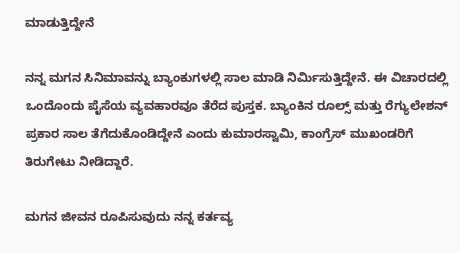ಮಾಡುತ್ತಿದ್ದೇನೆ

ನನ್ನ ಮಗನ ಸಿನಿಮಾವನ್ನು ಬ್ಯಾಂಕುಗಳಲ್ಲಿ ಸಾಲ ಮಾಡಿ ನಿರ್ಮಿಸುತ್ತಿದ್ದೇನೆ. ಈ ವಿಚಾರದಲ್ಲಿ ಒಂದೊಂದು ಪೈಸೆಯ ವ್ಯವಹಾರವೂ ತೆರೆದ ಪುಸ್ತಕ. ಬ್ಯಾಂಕಿನ ರೂಲ್ಸ್ ಮತ್ತು ರೆಗ್ಯುಲೇಶನ್ ಪ್ರಕಾರ ಸಾಲ ತೆಗೆದುಕೊಂಡಿದ್ದೇನೆ ಎಂದು ಕುಮಾರಸ್ವಾಮಿ, ಕಾಂಗ್ರೆಸ್ ಮುಖಂಡರಿಗೆ ತಿರುಗೇಟು ನೀಡಿದ್ದಾರೆ.

ಮಗನ ಜೀವನ ರೂಪಿಸುವುದು ನನ್ನ ಕರ್ತವ್ಯ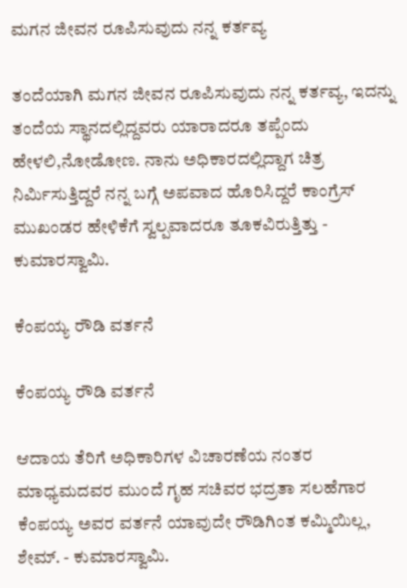ಮಗನ ಜೀವನ ರೂಪಿಸುವುದು ನನ್ನ ಕರ್ತವ್ಯ

ತಂದೆಯಾಗಿ ಮಗನ ಜೀವನ ರೂಪಿಸುವುದು ನನ್ನ ಕರ್ತವ್ಯ, ಇದನ್ನು ತಂದೆಯ ಸ್ಥಾನದಲ್ಲಿದ್ದವರು ಯಾರಾದರೂ ತಪ್ಪೆಂದು ಹೇಳಲಿ,ನೋಡೋಣ. ನಾನು ಅಧಿಕಾರದಲ್ಲಿದ್ದಾಗ ಚಿತ್ರ ನಿರ್ಮಿಸುತ್ತಿದ್ದರೆ ನನ್ನ ಬಗ್ಗೆ ಅಪವಾದ ಹೊರಿಸಿದ್ದರೆ ಕಾಂಗ್ರೆಸ್ ಮುಖಂಡರ ಹೇಳಿಕೆಗೆ ಸ್ವಲ್ಪವಾದರೂ ತೂಕವಿರುತ್ತಿತ್ತು - ಕುಮಾರಸ್ವಾಮಿ.

ಕೆಂಪಯ್ಯ ರೌಡಿ ವರ್ತನೆ

ಕೆಂಪಯ್ಯ ರೌಡಿ ವರ್ತನೆ

ಆದಾಯ ತೆರಿಗೆ ಅಧಿಕಾರಿಗಳ ವಿಚಾರಣೆಯ ನಂತರ ಮಾಧ್ಯಮದವರ ಮುಂದೆ ಗೃಹ ಸಚಿವರ ಭದ್ರತಾ ಸಲಹೆಗಾರ ಕೆಂಪಯ್ಯ ಅವರ ವರ್ತನೆ ಯಾವುದೇ ರೌಡಿಗಿಂತ ಕಮ್ಮಿಯಿಲ್ಲ, ಶೇಮ್. - ಕುಮಾರಸ್ವಾಮಿ.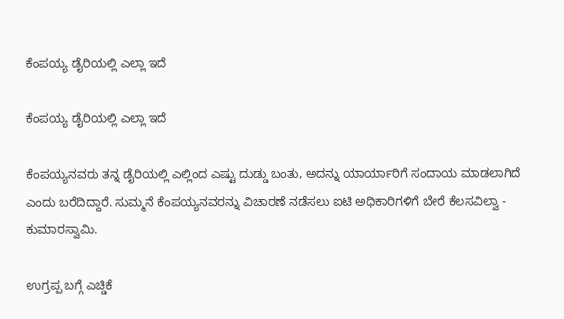ಕೆಂಪಯ್ಯ ಡೈರಿಯಲ್ಲಿ ಎಲ್ಲಾ ಇದೆ

ಕೆಂಪಯ್ಯ ಡೈರಿಯಲ್ಲಿ ಎಲ್ಲಾ ಇದೆ

ಕೆಂಪಯ್ಯನವರು ತನ್ನ ಡೈರಿಯಲ್ಲಿ ಎಲ್ಲಿಂದ ಎಷ್ಟು ದುಡ್ಡು ಬಂತು, ಅದನ್ನು ಯಾರ್ಯಾರಿಗೆ ಸಂದಾಯ ಮಾಡಲಾಗಿದೆ ಎಂದು ಬರೆದಿದ್ದಾರೆ. ಸುಮ್ಮನೆ ಕೆಂಪಯ್ಯನವರನ್ನು ವಿಚಾರಣೆ ನಡೆಸಲು ಐಟಿ ಅಧಿಕಾರಿಗಳಿಗೆ ಬೇರೆ ಕೆಲಸವಿಲ್ವಾ - ಕುಮಾರಸ್ವಾಮಿ.

ಉಗ್ರಪ್ಪ ಬಗ್ಗೆ ಎಚ್ಡಿಕೆ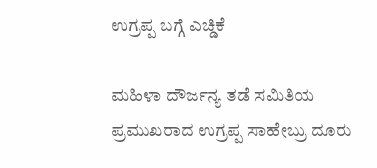ಉಗ್ರಪ್ಪ ಬಗ್ಗೆ ಎಚ್ಡಿಕೆ

ಮಹಿಳಾ ದೌರ್ಜನ್ಯ ತಡೆ ಸಮಿತಿಯ ಪ್ರಮುಖರಾದ ಉಗ್ರಪ್ಪ ಸಾಹೇಬ್ರು ದೂರು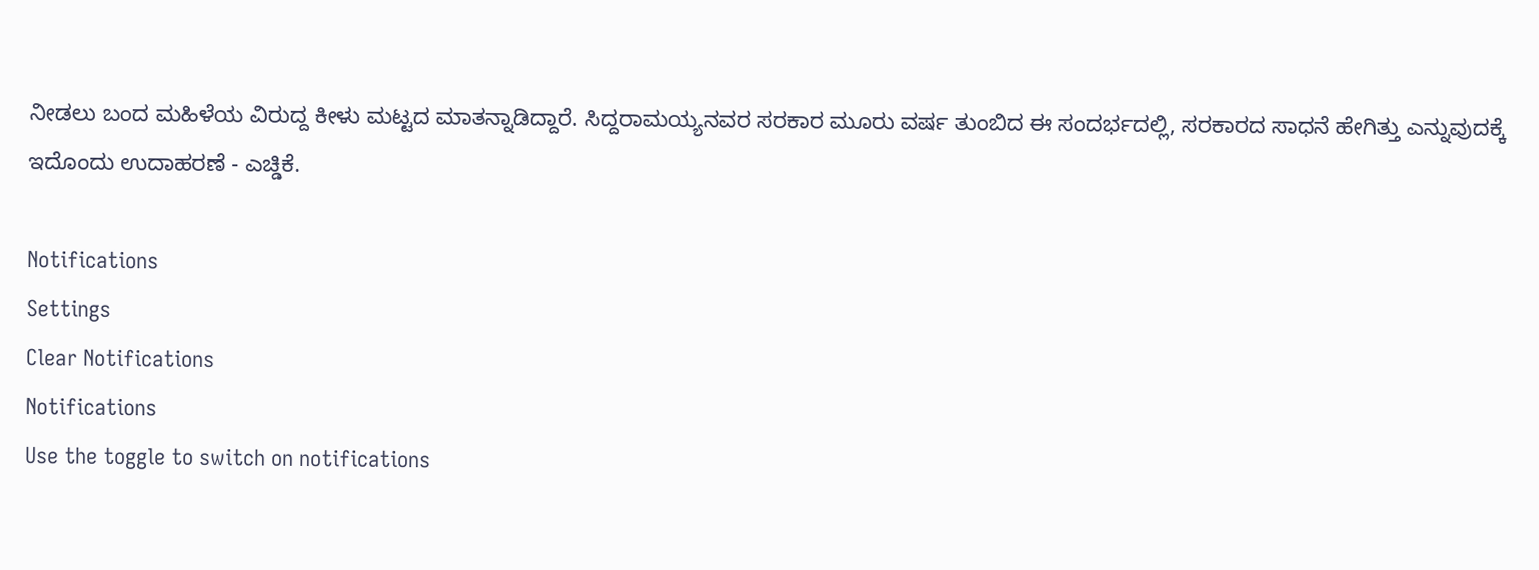ನೀಡಲು ಬಂದ ಮಹಿಳೆಯ ವಿರುದ್ದ ಕೀಳು ಮಟ್ಟದ ಮಾತನ್ನಾಡಿದ್ದಾರೆ. ಸಿದ್ದರಾಮಯ್ಯನವರ ಸರಕಾರ ಮೂರು ವರ್ಷ ತುಂಬಿದ ಈ ಸಂದರ್ಭದಲ್ಲಿ, ಸರಕಾರದ ಸಾಧನೆ ಹೇಗಿತ್ತು ಎನ್ನುವುದಕ್ಕೆ ಇದೊಂದು ಉದಾಹರಣೆ - ಎಚ್ಡಿಕೆ.

Notifications
Settings
Clear Notifications
Notifications
Use the toggle to switch on notifications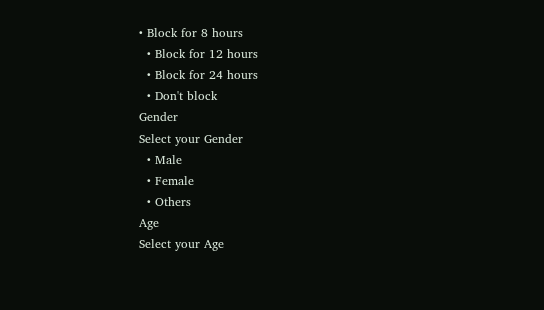• Block for 8 hours
  • Block for 12 hours
  • Block for 24 hours
  • Don't block
Gender
Select your Gender
  • Male
  • Female
  • Others
Age
Select your Age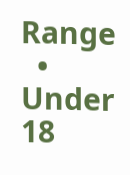Range
  • Under 18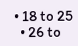• 18 to 25
  • 26 to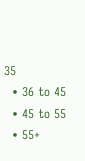35
  • 36 to 45
  • 45 to 55
  • 55+